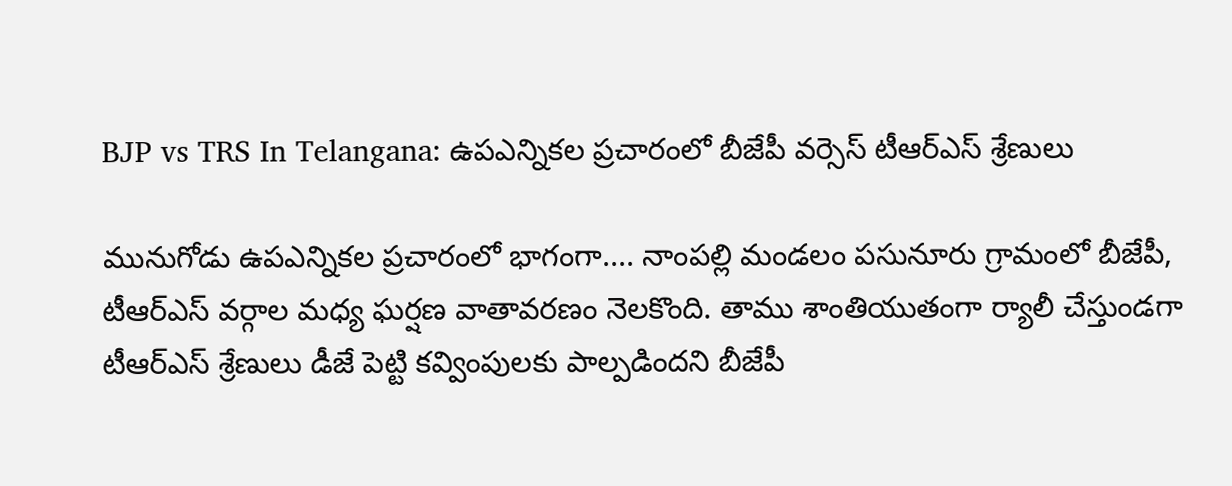BJP vs TRS In Telangana: ఉపఎన్నికల ప్రచారంలో బీజేపీ వర్సెస్ టీఆర్ఎస్ శ్రేణులు

మునుగోడు ఉపఎన్నికల ప్రచారంలో భాగంగా.... నాంపల్లి మండలం పసునూరు గ్రామంలో బీజేపీ, టీఆర్ఎస్ వర్గాల మధ్య ఘర్షణ వాతావరణం నెలకొంది. తాము శాంతియుతంగా ర్యాలీ చేస్తుండగా టీఆర్ఎస్ శ్రేణులు డీజే పెట్టి కవ్వింపులకు పాల్పడిందని బీజేపీ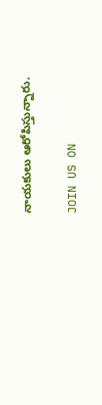నాయకులు ఆరోపిస్తున్నారు.

JOIN US ON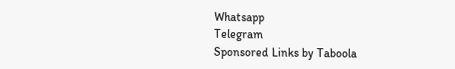Whatsapp
Telegram
Sponsored Links by Taboola